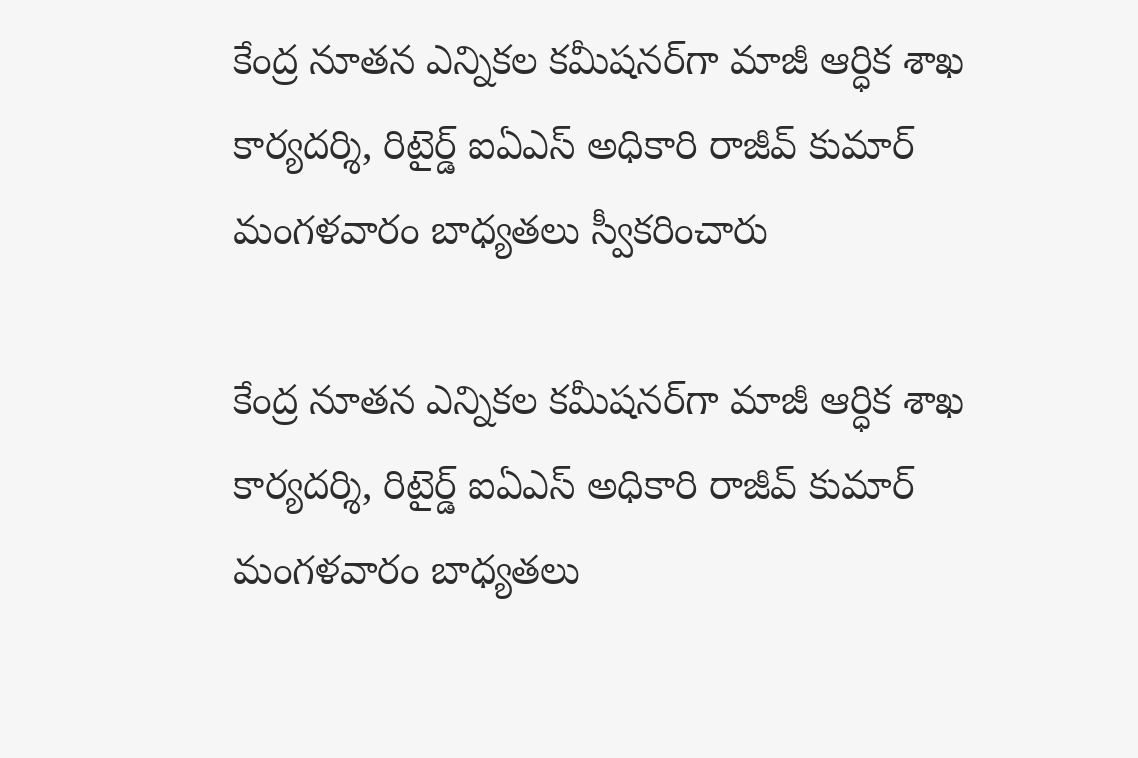కేంద్ర నూతన ఎన్నికల కమీషనర్‌గా మాజీ ఆర్ధిక శాఖ కార్యదర్శి, రిటైర్డ్ ఐఏఎస్ అధికారి రాజీవ్ కుమార్ మంగళవారం బాధ్యతలు స్వీకరించారు

కేంద్ర నూతన ఎన్నికల కమీషనర్‌గా మాజీ ఆర్ధిక శాఖ కార్యదర్శి, రిటైర్డ్ ఐఏఎస్ అధికారి రాజీవ్ కుమార్ మంగళవారం బాధ్యతలు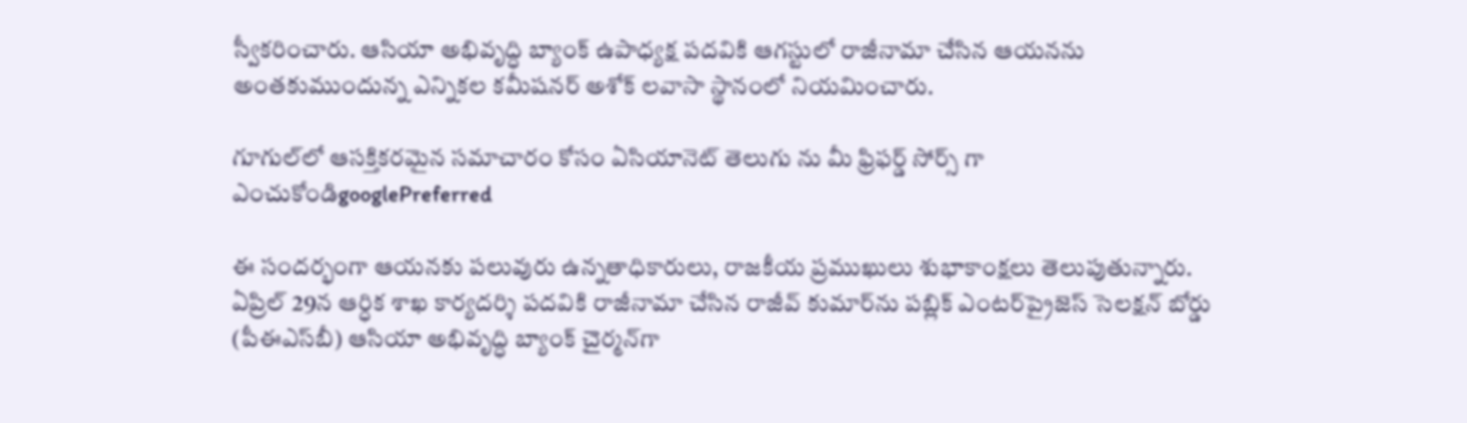స్వీకరించారు. ఆసియా అభివృద్ధి బ్యాంక్ ఉపాధ్యక్ష పదవికి ఆగస్టులో రాజీనామా చేసిన ఆయనను అంతకుముందున్న ఎన్నికల కమీషనర్ అశోక్ లవాసా స్థానంలో నియమించారు.

గూగుల్‌లో ఆసక్తికరమైన సమాచారం కోసం ఏసియానెట్ తెలుగు ను మీ ఫ్రిఫర్డ్ సోర్స్ గా ఎంచుకోండిgooglePreferred

ఈ సందర్భంగా ఆయనకు పలువురు ఉన్నతాధికారులు, రాజకీయ ప్రముఖులు శుభాకాంక్షలు తెలుపుతున్నారు. ఏప్రిల్ 29న ఆర్ధిక శాఖ కార్యదర్శి పదవికి రాజీనామా చేసిన రాజీవ్ కుమార్‌ను పబ్లిక్ ఎంటర్‌ప్రైజెస్ సెలక్షన్ బోర్డు (పీఈఎస్‌బీ) ఆసియా అభివృద్ధి బ్యాంక్ చైర్మన్‌గా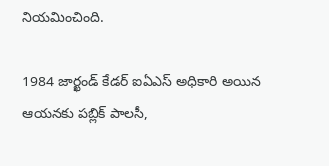నియమించింది.

1984 జార్ఖండ్ కేడర్ ఐఏఎస్ అధికారి అయిన ఆయనకు పబ్లిక్ పాలసీ,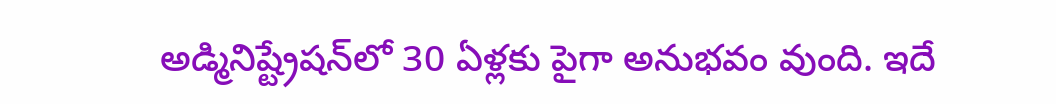అడ్మినిష్ట్రేషన్‌లో 30 ఏళ్లకు పైగా అనుభవం వుంది. ఇదే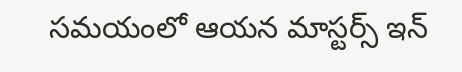సమయంలో ఆయన మాస్టర్స్ ఇన్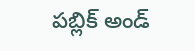పబ్లిక్ అండ్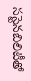సస్టెనబిలిటీతో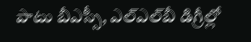పాటు బీఎస్సీ, ఎల్ఎల్‌బీ డిగ్రీల్లో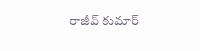రాజీవ్ కుమార్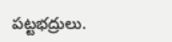పట్టభద్రులు.